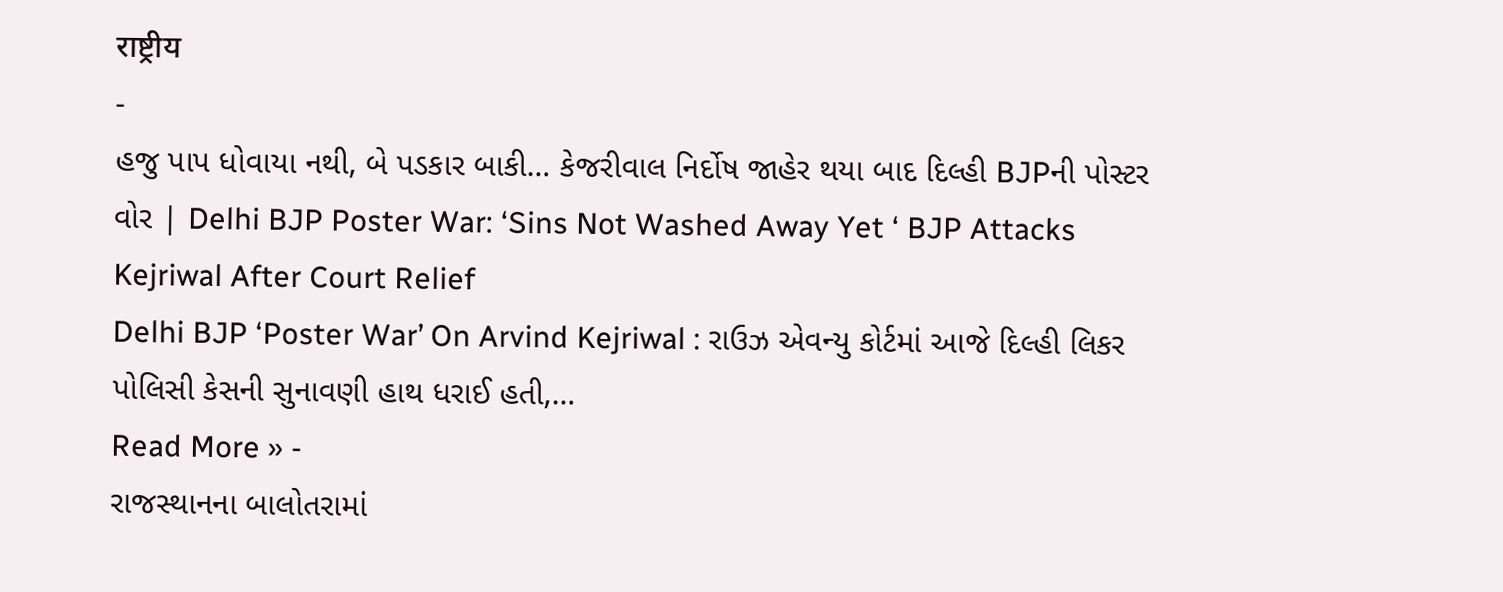राष्ट्रीय
-
હજુ પાપ ધોવાયા નથી, બે પડકાર બાકી… કેજરીવાલ નિર્દોષ જાહેર થયા બાદ દિલ્હી BJPની પોસ્ટર વોર | Delhi BJP Poster War: ‘Sins Not Washed Away Yet ‘ BJP Attacks Kejriwal After Court Relief
Delhi BJP ‘Poster War’ On Arvind Kejriwal : રાઉઝ એવન્યુ કોર્ટમાં આજે દિલ્હી લિકર પોલિસી કેસની સુનાવણી હાથ ધરાઈ હતી,…
Read More » -
રાજસ્થાનના બાલોતરામાં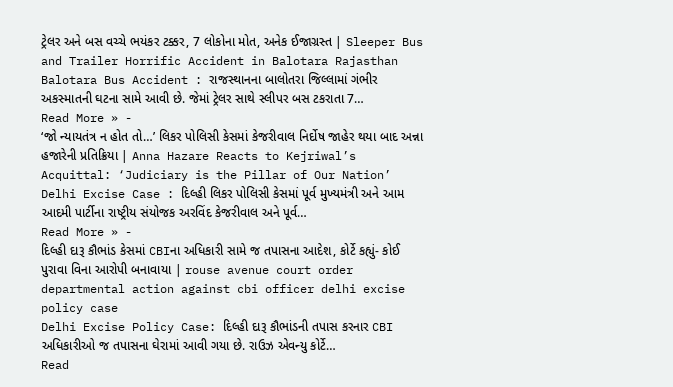ટ્રેલર અને બસ વચ્ચે ભયંકર ટક્કર, 7 લોકોના મોત, અનેક ઈજાગ્રસ્ત | Sleeper Bus and Trailer Horrific Accident in Balotara Rajasthan
Balotara Bus Accident : રાજસ્થાનના બાલોતરા જિલ્લામાં ગંભીર અકસ્માતની ઘટના સામે આવી છે. જેમાં ટ્રેલર સાથે સ્લીપર બસ ટકરાતા 7…
Read More » -
‘જો ન્યાયતંત્ર ન હોત તો…’ લિકર પોલિસી કેસમાં કેજરીવાલ નિર્દોષ જાહેર થયા બાદ અન્ના હજારેની પ્રતિક્રિયા | Anna Hazare Reacts to Kejriwal’s Acquittal: ‘Judiciary is the Pillar of Our Nation’
Delhi Excise Case : દિલ્હી લિકર પોલિસી કેસમાં પૂર્વ મુખ્યમંત્રી અને આમ આદમી પાર્ટીના રાષ્ટ્રીય સંયોજક અરવિંદ કેજરીવાલ અને પૂર્વ…
Read More » -
દિલ્હી દારૂ કૌભાંડ કેસમાં CBIના અધિકારી સામે જ તપાસના આદેશ, કોર્ટે કહ્યું- કોઈ પુરાવા વિના આરોપી બનાવાયા | rouse avenue court order departmental action against cbi officer delhi excise policy case
Delhi Excise Policy Case: દિલ્હી દારૂ કૌભાંડની તપાસ કરનાર CBI અધિકારીઓ જ તપાસના ઘેરામાં આવી ગયા છે. રાઉઝ એવન્યુ કોર્ટે…
Read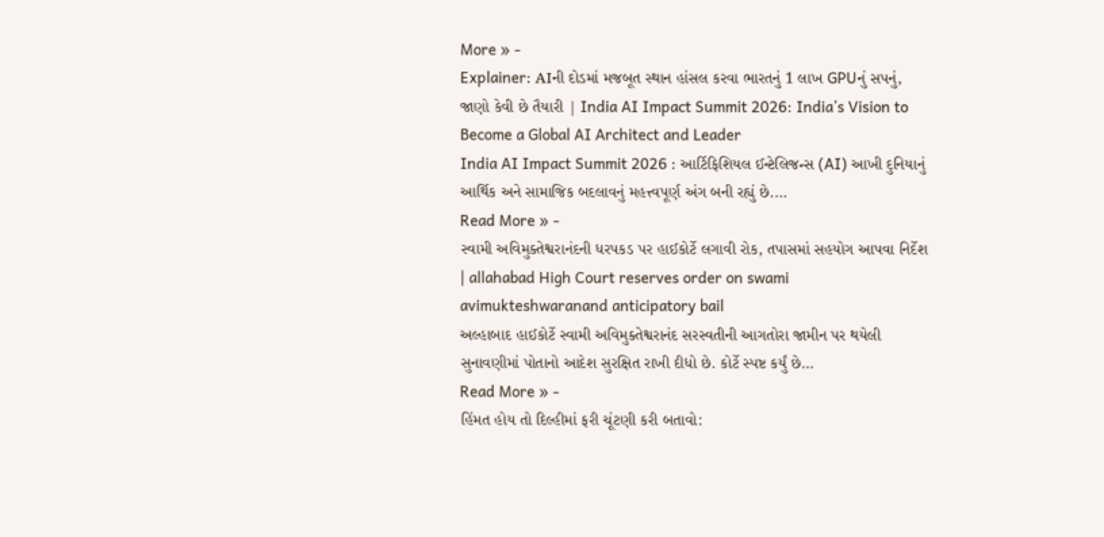More » -
Explainer: AIની દોડમાં મજબૂત સ્થાન હાંસલ કરવા ભારતનું 1 લાખ GPUનું સપનું, જાણો કેવી છે તૈયારી | India AI Impact Summit 2026: India’s Vision to Become a Global AI Architect and Leader
India AI Impact Summit 2026 : આર્ટિફિશિયલ ઈન્ટેલિજન્સ (AI) આખી દુનિયાનું આર્થિક અને સામાજિક બદલાવનું મહત્ત્વપૂર્ણ અંગ બની રહ્યું છે.…
Read More » -
સ્વામી અવિમુક્તેશ્વરાનંદની ધરપકડ પર હાઈકોર્ટે લગાવી રોક, તપાસમાં સહયોગ આપવા નિર્દેશ | allahabad High Court reserves order on swami avimukteshwaranand anticipatory bail
અલ્હાબાદ હાઈકોર્ટે સ્વામી અવિમુક્તેશ્વરાનંદ સરસ્વતીની આગતોરા જામીન પર થયેલી સુનાવણીમાં પોતાનો આદેશ સુરક્ષિત રાખી દીધો છે. કોર્ટે સ્પષ્ટ કર્યું છે…
Read More » -
હિંમત હોય તો દિલ્હીમાં ફરી ચૂંટણી કરી બતાવો: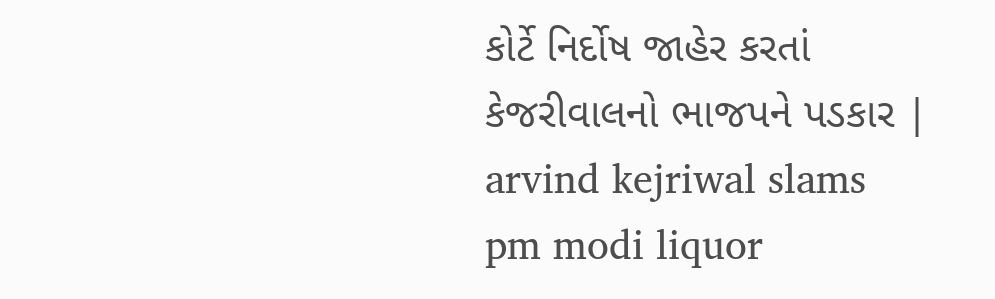કોર્ટે નિર્દોષ જાહેર કરતાં કેજરીવાલનો ભાજપને પડકાર | arvind kejriwal slams pm modi liquor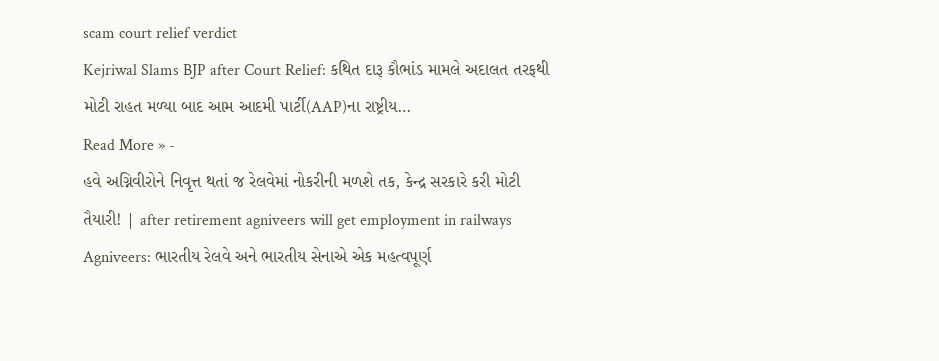scam court relief verdict
Kejriwal Slams BJP after Court Relief: કથિત દારૂ કૌભાંડ મામલે અદાલત તરફથી મોટી રાહત મળ્યા બાદ આમ આદમી પાર્ટી(AAP)ના રાષ્ટ્રીય…
Read More » -
હવે અગ્નિવીરોને નિવૃત્ત થતાં જ રેલવેમાં નોકરીની મળશે તક, કેન્દ્ર સરકારે કરી મોટી તૈયારી! | after retirement agniveers will get employment in railways
Agniveers: ભારતીય રેલવે અને ભારતીય સેનાએ એક મહત્વપૂર્ણ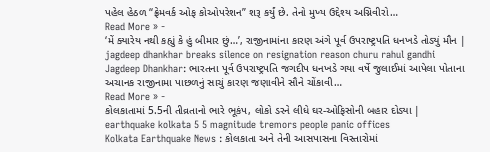પહેલ હેઠળ “ફ્રેમવર્ક ઓફ કોઓપરેશન” શરૂ કર્યું છે. તેનો મુખ્ય ઉદ્દેશ્ય અગ્નિવીરો…
Read More » -
‘મેં ક્યારેય નથી કહ્યું કે હું બીમાર છું…’, રાજીનામાંના કારણ અંગે પૂર્વ ઉપરાષ્ટ્રપતિ ધનખડે તોડ્યું મૌન | jagdeep dhankhar breaks silence on resignation reason churu rahul gandhi
Jagdeep Dhankhar: ભારતના પૂર્વ ઉપરાષ્ટ્રપતિ જગદીપ ધનખડે ગયા વર્ષે જુલાઈમાં આપેલા પોતાના અચાનક રાજીનામા પાછળનું સાચું કારણ જણાવીને સૌને ચોંકાવી…
Read More » -
કોલકાતામાં 5.5ની તીવ્રતાનો ભારે ભૂકંપ, લોકો ડરને લીધે ઘર-ઓફિસોની બહાર દોડ્યા | earthquake kolkata 5 5 magnitude tremors people panic offices
Kolkata Earthquake News : કોલકાતા અને તેની આસપાસના વિસ્તારોમાં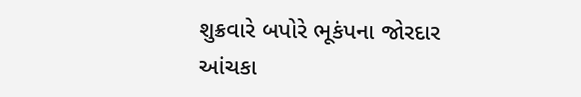શુક્રવારે બપોરે ભૂકંપના જોરદાર આંચકા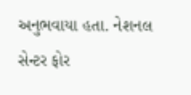અનુભવાયા હતા. નેશનલ સેન્ટર ફોર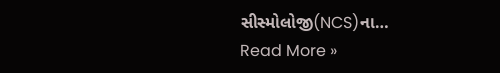સીસ્મોલોજી(NCS)ના…
Read More »